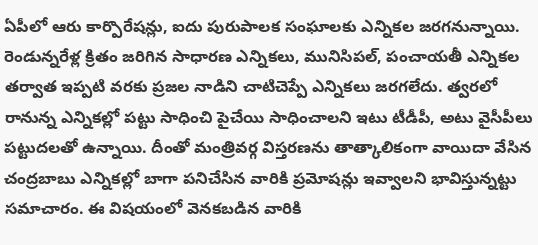ఏపీలో ఆరు కార్పొరేషన్లు, ఐదు పురుపాలక సంఘాలకు ఎన్నికల జరగనున్నాయి. రెండున్నరేళ్ల క్రితం జరిగిన సాధారణ ఎన్నికలు, మునిసిపల్, పంచాయతీ ఎన్నికల తర్వాత ఇప్పటి వరకు ప్రజల నాడిని చాటిచెప్పే ఎన్నికలు జరగలేదు. త్వరలో రానున్న ఎన్నికల్లో పట్టు సాధించి పైచేయి సాధించాలని ఇటు టీడీపీ, అటు వైసీపీలు పట్టుదలతో ఉన్నాయి. దీంతో మంత్రివర్గ విస్తరణను తాత్కాలికంగా వాయిదా వేసిన చంద్రబాబు ఎన్నికల్లో బాగా పనిచేసిన వారికి ప్రమోషన్లు ఇవ్వాలని భావిస్తున్నట్టు సమాచారం. ఈ విషయంలో వెనకబడిన వారికి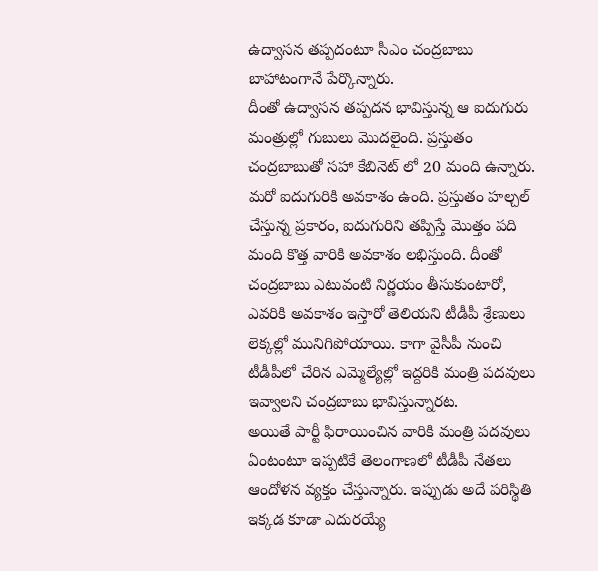ఉద్వాసన తప్పదంటూ సీఎం చంద్రబాబు బాహాటంగానే పేర్కొన్నారు.
దీంతో ఉద్వాసన తప్పదన భావిస్తున్న ఆ ఐదుగురు మంత్రుల్లో గుబులు మొదలైంది. ప్రస్తుతం చంద్రబాబుతో సహా కేబినెట్ లో 20 మంది ఉన్నారు. మరో ఐదుగురికి అవకాశం ఉంది. ప్రస్తుతం హల్చల్ చేస్తున్న ప్రకారం, ఐదుగురిని తప్పిస్తే మొత్తం పది మంది కొత్త వారికి అవకాశం లభిస్తుంది. దీంతో చంద్రబాబు ఎటువంటి నిర్ణయం తీసుకుంటారో, ఎవరికి అవకాశం ఇస్తారో తెలియని టీడీపీ శ్రేణులు లెక్కల్లో మునిగిపోయాయి. కాగా వైసీపీ నుంచి టీడీపీలో చేరిన ఎమ్మెల్యేల్లో ఇద్దరికి మంత్రి పదవులు ఇవ్వాలని చంద్రబాబు భావిస్తున్నారట.
అయితే పార్టీ ఫిరాయించిన వారికి మంత్రి పదవులు ఏంటంటూ ఇప్పటికే తెలంగాణలో టీడీపీ నేతలు ఆందోళన వ్యక్తం చేస్తున్నారు. ఇప్పుడు అదే పరిస్థితి ఇక్కడ కూడా ఎదురయ్యే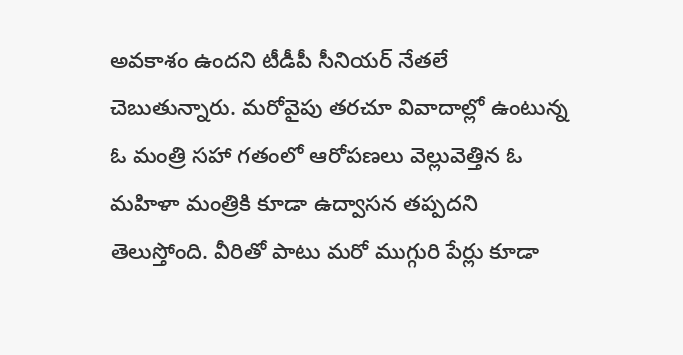అవకాశం ఉందని టీడీపీ సీనియర్ నేతలే చెబుతున్నారు. మరోవైపు తరచూ వివాదాల్లో ఉంటున్న ఓ మంత్రి సహా గతంలో ఆరోపణలు వెల్లువెత్తిన ఓ మహిళా మంత్రికి కూడా ఉద్వాసన తప్పదని తెలుస్తోంది. వీరితో పాటు మరో ముగ్గురి పేర్లు కూడా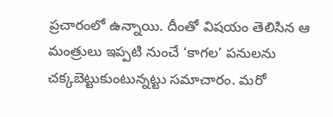ప్రచారంలో ఉన్నాయి. దీంతో విషయం తెలిసిన ఆ మంత్రులు ఇప్పటి నుంచే ‘కాగల’ పనులను చక్కబెట్టుకుంటున్నట్టు సమాచారం. మరో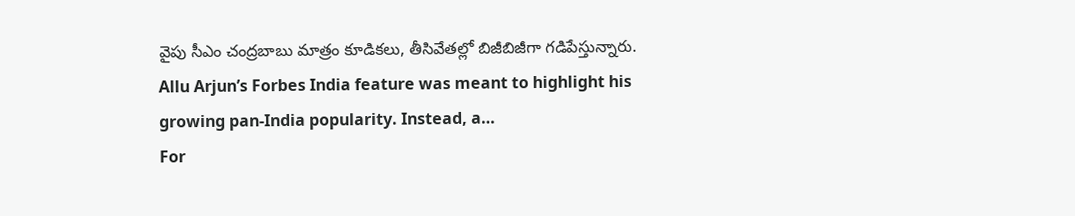వైపు సీఎం చంద్రబాబు మాత్రం కూడికలు, తీసివేతల్లో బిజీబిజీగా గడిపేస్తున్నారు.
Allu Arjun’s Forbes India feature was meant to highlight his growing pan-India popularity. Instead, a…
For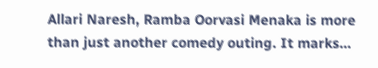Allari Naresh, Ramba Oorvasi Menaka is more than just another comedy outing. It marks…